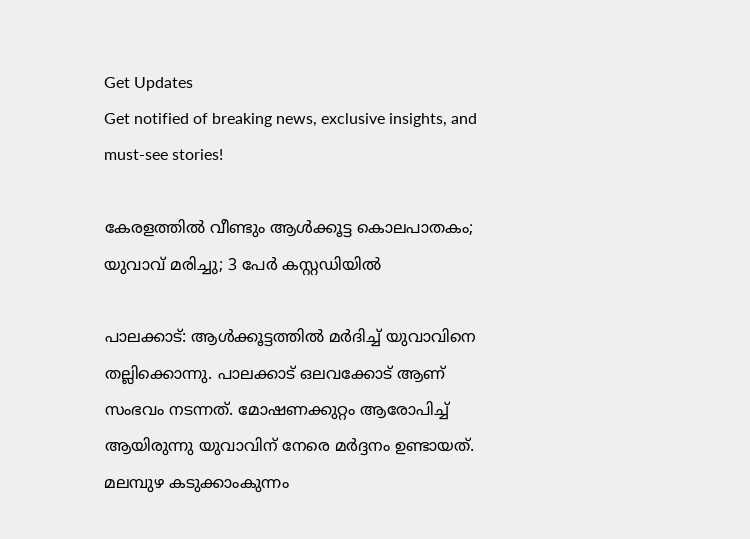Get Updates
Get notified of breaking news, exclusive insights, and must-see stories!

കേരളത്തിൽ വീണ്ടും ആൾക്കൂട്ട കൊലപാതകം; യുവാവ് മരിച്ചു; 3 പേർ കസ്റ്റഡിയിൽ

പാലക്കാട്: ആൾക്കൂട്ടത്തിൽ മർദിച്ച് യുവാവിനെ തല്ലിക്കൊന്നു. പാലക്കാട് ഒലവക്കോട് ആണ് സംഭവം നടന്നത്. മോഷണക്കുറ്റം ആരോപിച്ച് ആയിരുന്നു യുവാവിന് നേരെ മർദ്ദനം ഉണ്ടായത്. മലമ്പുഴ കടുക്കാംകുന്നം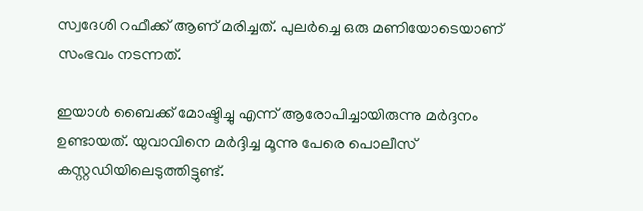സ്വദേശി റഫീക്ക് ആണ് മരിച്ചത്. പുലർച്ചെ ഒരു മണിയോടെയാണ് സംഭവം നടന്നത്.

ഇയാൾ ബൈക്ക് മോഷ്ടിച്ചു എന്ന് ആരോപിച്ചായിരുന്നു മർദ്ദനം ഉണ്ടായത്. യുവാവിനെ മർദ്ദിച്ച മൂന്നു പേരെ പൊലീസ് കസ്റ്റഡിയിലെടുത്തിട്ടുണ്ട്.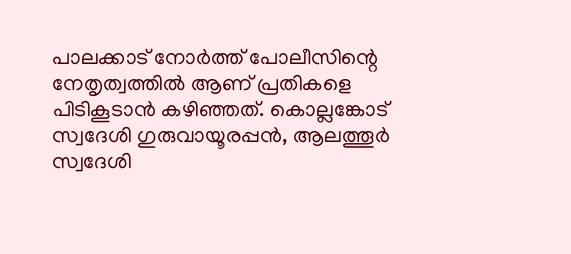പാലക്കാട് നോർത്ത് പോലീസിന്റെ നേതൃത്വത്തിൽ ആണ് പ്രതികളെ പിടികൂടാൻ കഴിഞ്ഞത്. കൊല്ലങ്കോട് സ്വദേശി ഗുരുവായൂരപ്പൻ, ആലത്തൂർ സ്വദേശി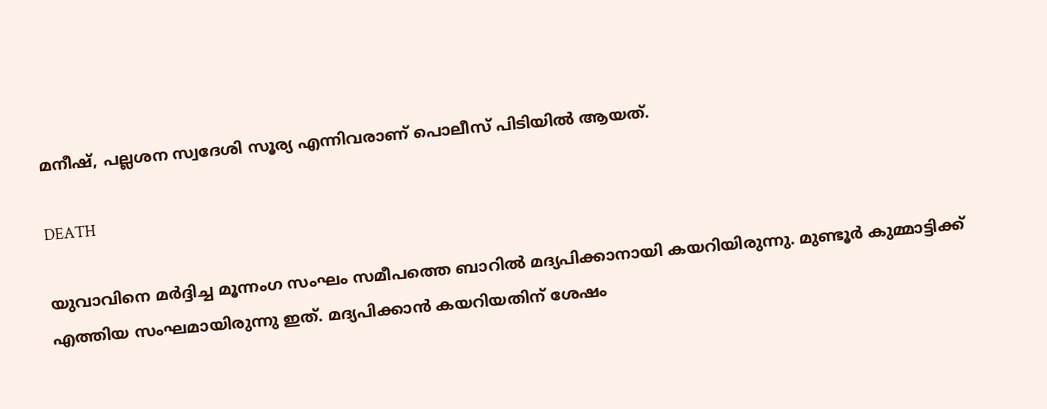മനീഷ്, പല്ലശന സ്വദേശി സൂര്യ എന്നിവരാണ് പൊലീസ് പിടിയിൽ ആയത്.

DEATH

യുവാവിനെ മർദ്ദിച്ച മൂന്നംഗ സംഘം സമീപത്തെ ബാറിൽ മദ്യപിക്കാനായി കയറിയിരുന്നു. മുണ്ടൂർ കുമ്മാട്ടിക്ക് എത്തിയ സംഘമായിരുന്നു ഇത്. മദ്യപിക്കാൻ കയറിയതിന് ശേഷം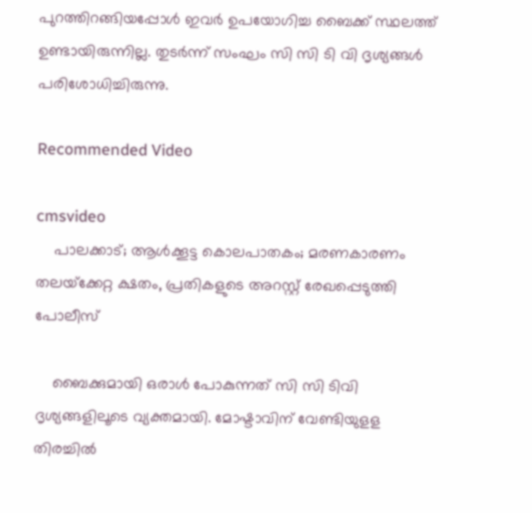പുറത്തിറങ്ങിയപ്പോൾ ഇവർ ഉപയോഗിച്ച ബൈക്ക് സ്ഥലത്ത് ഉണ്ടായിരുന്നില്ല. തുടർന്ന് സംഘം സി സി ടി വി ദൃശ്യങ്ങൾ പരിശോധിച്ചിരുന്നു.

Recommended Video

cmsvideo
    പാലക്കാട്; ആൾക്കൂട്ട കൊലപാതകം; മരണകാരണം തലയ്‌ക്കേറ്റ ക്ഷതം, പ്രതികളുടെ അറസ്റ്റ് രേഖപ്പെടുത്തി പോലീസ്

    ബൈക്കുമായി ഒരാൾ പോകുന്നത് സി സി ടിവി ദൃശ്യങ്ങളിലൂടെ വ്യക്തമായി. മോഷ്ടാവിന് വേണ്ടിയുളള തിരച്ചിൽ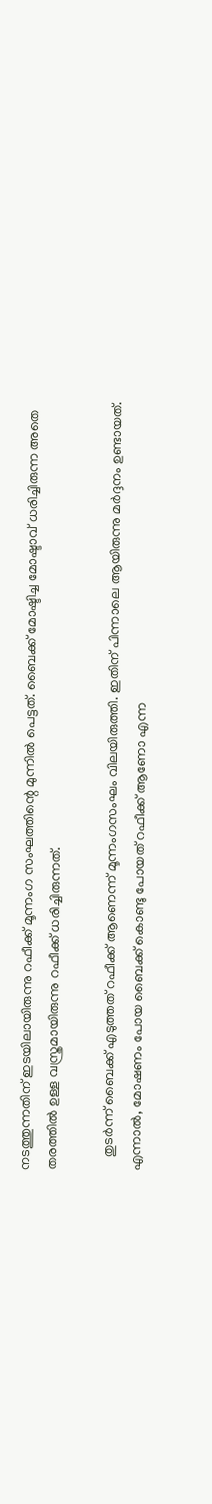നടത്തുന്നതിന് ഇടയിലായിരുന്നു റഫീക്ക് മൂന്നംഗ സംഘത്തിന്റെ മുന്നിൽ പെട്ടത്. ബൈക്ക് മോഷ്ടിച്ച മോഷ്ടാവ് ധരിച്ചിരുന്ന അതെ തരത്തിൽ ഉള്ള വസ്ത്രമായിരുന്നു റഫീക്ക് ധരിച്ചിരുന്നത്.

    തുടർന്ന് ബൈക്ക് എടുത്തത് റഫീക്ക് ആണെന്ന് മൂന്നംഗസംഘം വിലയിരുത്തി. ഇതിന് പിന്നാലെ ആയിരുന്നു മർദ്ദനം ഉണ്ടായത്. എന്നാൽ, മോഷണം പോയ ബൈക്ക് കൊണ്ടു പോയത് റഫീക്ക് ആണോ എന്ന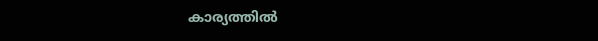കാര്യത്തിൽ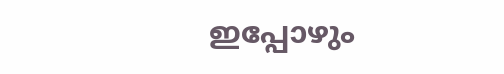ഇപ്പോഴും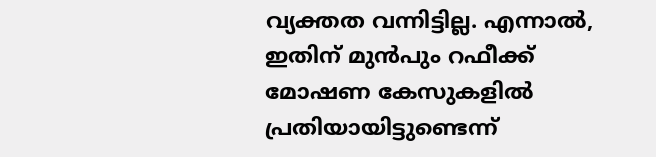വ്യക്തത വന്നിട്ടില്ല. എന്നാൽ, ഇതിന് മുൻപും റഫീക്ക് മോഷണ കേസുകളിൽ പ്രതിയായിട്ടുണ്ടെന്ന്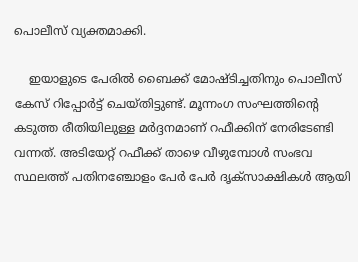പൊലീസ് വ്യക്തമാക്കി.

    ഇയാളുടെ പേരിൽ ബൈക്ക് മോഷ്ടിച്ചതിനും പൊലീസ് കേസ് റിപ്പോർട്ട് ചെയ്തിട്ടുണ്ട്. മൂന്നംഗ സംഘത്തിന്റെ കടുത്ത രീതിയിലുള്ള മർദ്ദനമാണ് റഫീക്കിന് നേരിടേണ്ടി വന്നത്. അടിയേറ്റ് റഫീക്ക് താഴെ വീഴുമ്പോൾ സംഭവ സ്ഥലത്ത് പതിനഞ്ചോളം പേർ പേർ ദൃക്സാക്ഷികൾ ആയി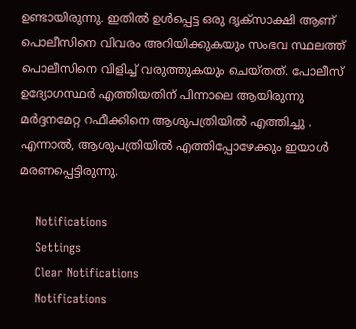ഉണ്ടായിരുന്നു. ഇതിൽ ഉൾപ്പെട്ട ഒരു ദൃക്സാക്ഷി ആണ് പൊലീസിനെ വിവരം അറിയിക്കുകയും സംഭവ സ്ഥലത്ത് പൊലീസിനെ വിളിച്ച് വരുത്തുകയും ചെയ്തത്. പോലീസ് ഉദ്യോഗസ്ഥർ എത്തിയതിന് പിന്നാലെ ആയിരുന്നു മർദ്ദനമേറ്റ റഫീക്കിനെ ആശുപത്രിയിൽ എത്തിച്ചു . എന്നാൽ, ആശുപത്രിയിൽ എത്തിപ്പോഴേക്കും ഇയാൾ മരണപ്പെട്ടിരുന്നു.

    Notifications
    Settings
    Clear Notifications
    Notifications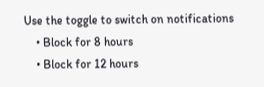Use the toggle to switch on notifications
    • Block for 8 hours
    • Block for 12 hours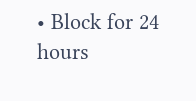• Block for 24 hours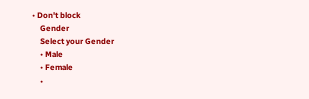• Don't block
    Gender
    Select your Gender
    • Male
    • Female
    •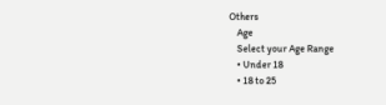Others
    Age
    Select your Age Range
    • Under 18
    • 18 to 25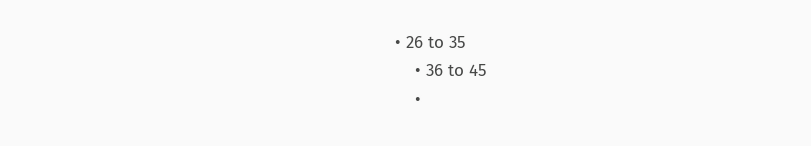• 26 to 35
    • 36 to 45
    •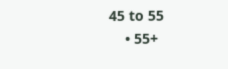45 to 55
    • 55+